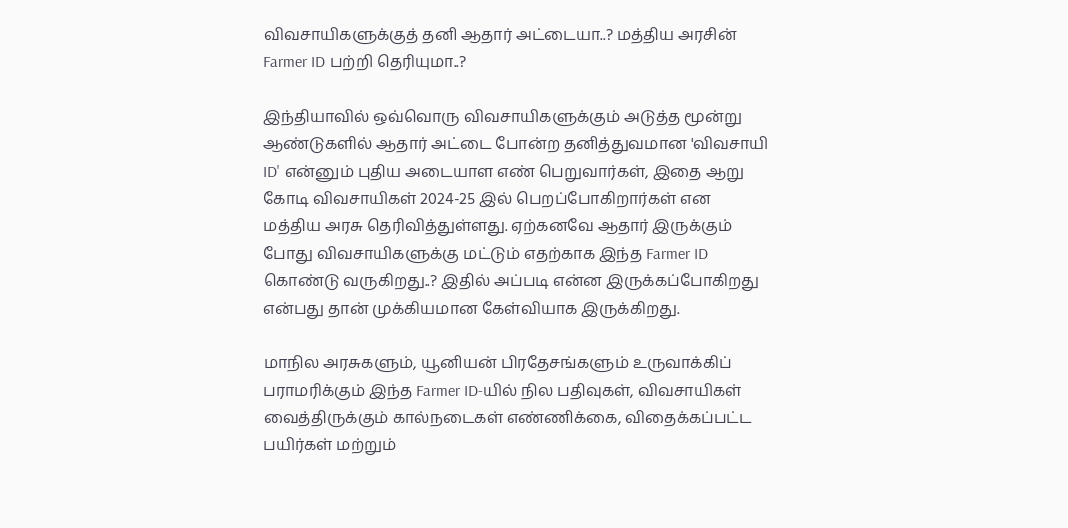விவசாயிகளுக்குத் தனி ஆதார் அட்டையா..? மத்திய அரசின் Farmer ID பற்றி தெரியுமா..?

இந்தியாவில் ஒவ்வொரு விவசாயிகளுக்கும் அடுத்த மூன்று ஆண்டுகளில் ஆதார் அட்டை போன்ற தனித்துவமான 'விவசாயி ID' என்னும் புதிய அடையாள எண் பெறுவார்கள், இதை ஆறு கோடி விவசாயிகள் 2024-25 இல் பெறப்போகிறார்கள் என மத்திய அரசு தெரிவித்துள்ளது. ஏற்கனவே ஆதார் இருக்கும் போது விவசாயிகளுக்கு மட்டும் எதற்காக இந்த Farmer ID கொண்டு வருகிறது..? இதில் அப்படி என்ன இருக்கப்போகிறது என்பது தான் முக்கியமான கேள்வியாக இருக்கிறது.

மாநில அரசுகளும், யூனியன் பிரதேசங்களும் உருவாக்கிப் பராமரிக்கும் இந்த Farmer ID-யில் நில பதிவுகள், விவசாயிகள் வைத்திருக்கும் கால்நடைகள் எண்ணிக்கை, விதைக்கப்பட்ட பயிர்கள் மற்றும்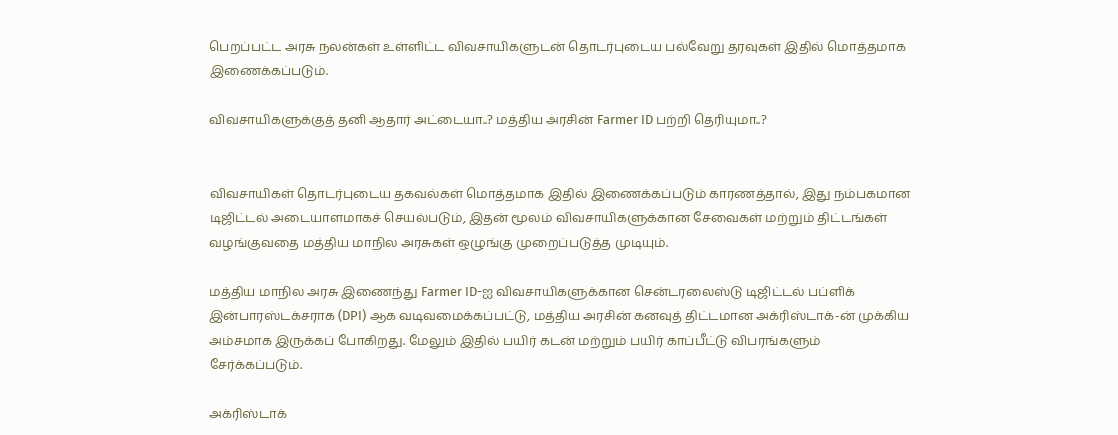பெறப்பட்ட அரசு நலன்கள் உள்ளிட்ட விவசாயிகளுடன் தொடர்புடைய பல்வேறு தரவுகள் இதில் மொத்தமாக இணைக்கப்படும்.

விவசாயிகளுக்குத் தனி ஆதார் அட்டையா..? மத்திய அரசின் Farmer ID பற்றி தெரியுமா..?


விவசாயிகள் தொடர்புடைய தகவல்கள் மொத்தமாக இதில் இணைக்கப்படும் காரணத்தால், இது நம்பகமான டிஜிட்டல் அடையாளமாகச் செயல்படும், இதன் மூலம் விவசாயிகளுக்கான சேவைகள் மற்றும் திட்டங்கள் வழங்குவதை மத்திய மாநில அரசுகள் ஒழுங்கு முறைப்படுத்த முடியும்.

மத்திய மாநில அரசு இணைந்து Farmer ID-ஐ விவசாயிகளுக்கான சென்டரலைஸ்டு டிஜிட்டல் பப்ளிக் இன்பாரஸ்டக்சராக (DPI) ஆக வடிவமைக்கப்பட்டு, மத்திய அரசின் கனவுத் திட்டமான அக்ரிஸ்டாக்-ன் முக்கிய அம்சமாக இருக்கப் போகிறது. மேலும் இதில் பயிர் கடன் மற்றும் பயிர் காப்பீட்டு விபரங்களும் சேர்க்கப்படும்.

அக்ரிஸ்டாக்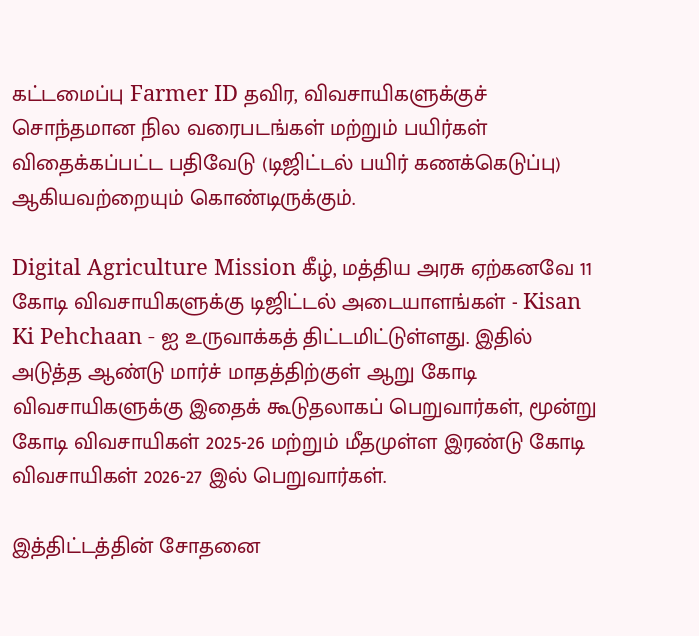கட்டமைப்பு Farmer ID தவிர, விவசாயிகளுக்குச் சொந்தமான நில வரைபடங்கள் மற்றும் பயிர்கள் விதைக்கப்பட்ட பதிவேடு (டிஜிட்டல் பயிர் கணக்கெடுப்பு) ஆகியவற்றையும் கொண்டிருக்கும்.

Digital Agriculture Mission கீழ், மத்திய அரசு ஏற்கனவே 11 கோடி விவசாயிகளுக்கு டிஜிட்டல் அடையாளங்கள் - Kisan Ki Pehchaan - ஐ உருவாக்கத் திட்டமிட்டுள்ளது. இதில் அடுத்த ஆண்டு மார்ச் மாதத்திற்குள் ஆறு கோடி விவசாயிகளுக்கு இதைக் கூடுதலாகப் பெறுவார்கள், மூன்று கோடி விவசாயிகள் 2025-26 மற்றும் மீதமுள்ள இரண்டு கோடி விவசாயிகள் 2026-27 இல் பெறுவார்கள்.

இத்திட்டத்தின் சோதனை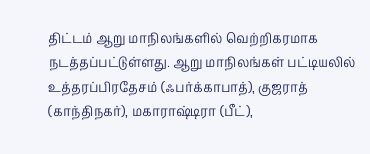திட்டம் ஆறு மாநிலங்களில் வெற்றிகரமாக நடத்தப்பட்டுள்ளது. ஆறு மாநிலங்கள் பட்டியலில் உத்தரப்பிரதேசம் (ஃபர்க்காபாத்), குஜராத் (காந்திநகர்), மகாராஷ்டிரா (பீட்),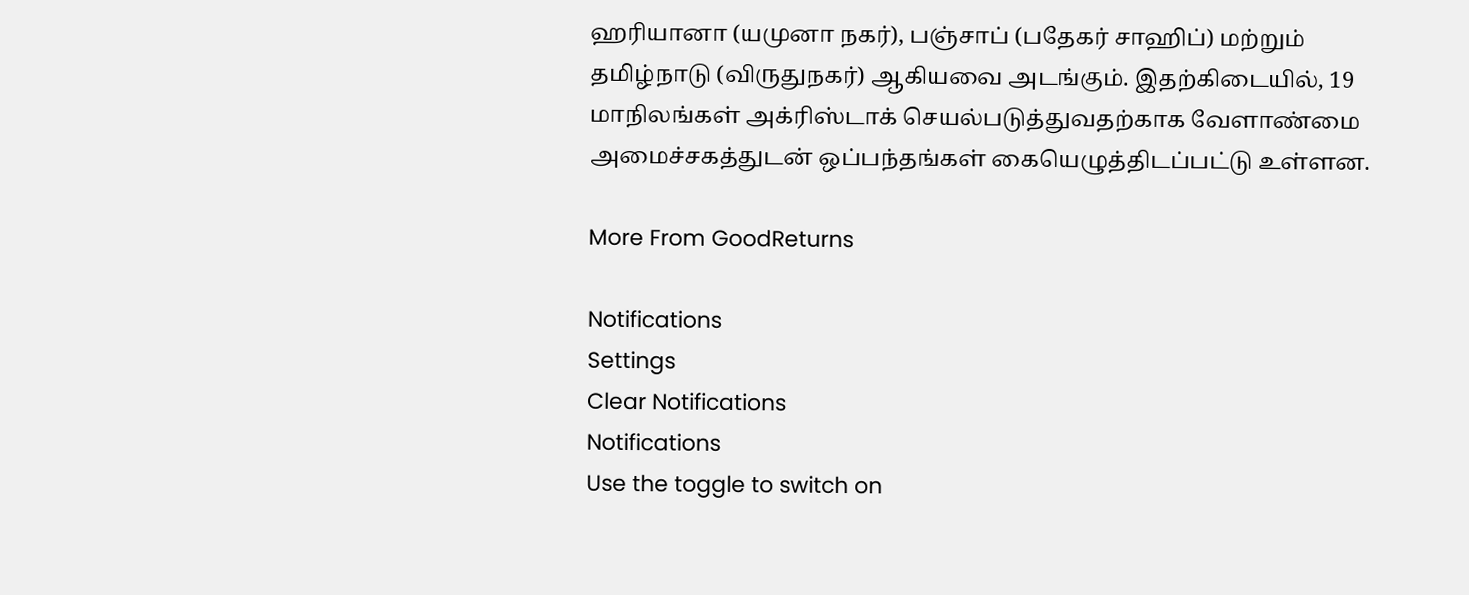ஹரியானா (யமுனா நகர்), பஞ்சாப் (பதேகர் சாஹிப்) மற்றும் தமிழ்நாடு (விருதுநகர்) ஆகியவை அடங்கும். இதற்கிடையில், 19 மாநிலங்கள் அக்ரிஸ்டாக் செயல்படுத்துவதற்காக வேளாண்மை அமைச்சகத்துடன் ஒப்பந்தங்கள் கையெழுத்திடப்பட்டு உள்ளன.

More From GoodReturns

Notifications
Settings
Clear Notifications
Notifications
Use the toggle to switch on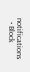notifications
  • Block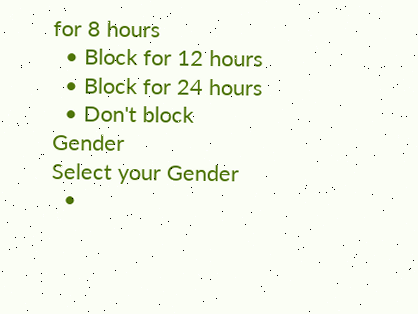for 8 hours
  • Block for 12 hours
  • Block for 24 hours
  • Don't block
Gender
Select your Gender
  •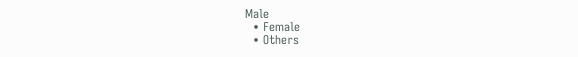Male
  • Female
  • Others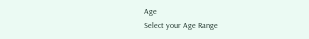Age
Select your Age Range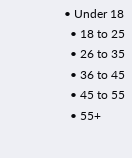• Under 18
  • 18 to 25
  • 26 to 35
  • 36 to 45
  • 45 to 55
  • 55+